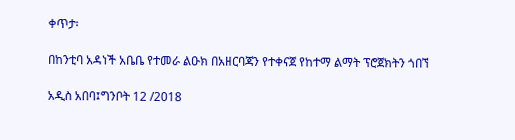ቀጥታ፡

በከንቲባ አዳነች አቤቤ የተመራ ልዑክ በአዘርባጃን የተቀናጀ የከተማ ልማት ፕሮጀክትን ጎበኘ

አዲስ አበባ፤ግንቦት 12 /2018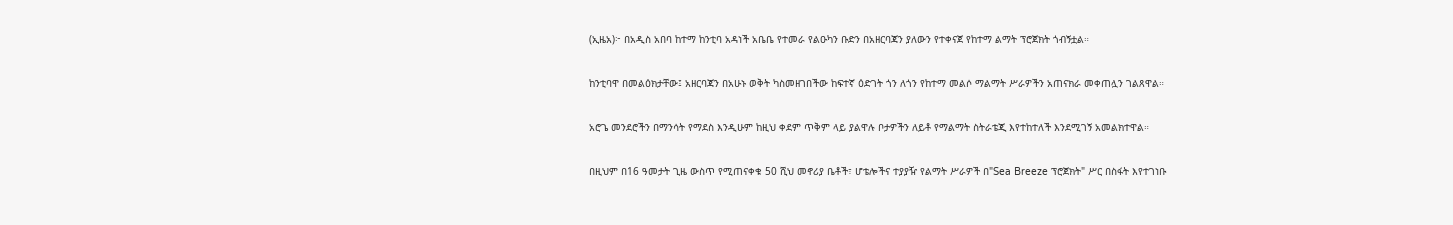(ኢዜአ)፦ በአዲስ አበባ ከተማ ከንቲባ አዳነች አቤቤ የተመራ የልዑካን ቡድን በአዘርባጃን ያለውን የተቀናጀ የከተማ ልማት ፕሮጀክት ጎብኝቷል።

ከንቲባዋ በመልዕክታቸው፤ አዘርባጃን በአሁኑ ወቅት ካስመዘገበችው ከፍተኛ ዕድገት ጎን ለጎን የከተማ መልሶ ማልማት ሥራዎችን አጠናክራ መቀጠሏን ገልጸዋል።

አሮጌ መንደሮችን በማንሳት የማደስ እንዲሁም ከዚህ ቀደም ጥቅም ላይ ያልዋሉ ቦታዎችን ለይቶ የማልማት ስትራቴጂ እየተከተለች እንደሚገኝ አመልክተዋል።

በዚህም በ16 ዓመታት ጊዜ ውስጥ የሚጠናቀቁ 50 ሺህ መኖሪያ ቤቶች፣ ሆቴሎችና ተያያዥ የልማት ሥራዎች በ"Sea Breeze ፕሮጀክት" ሥር በስፋት እየተገነቡ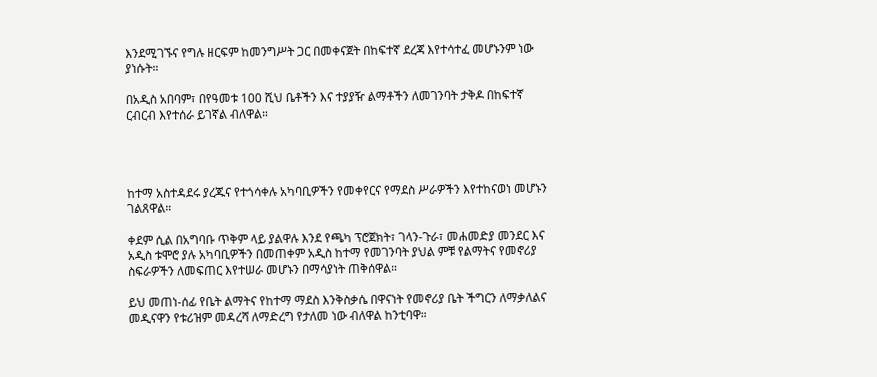እንደሚገኙና የግሉ ዘርፍም ከመንግሥት ጋር በመቀናጀት በከፍተኛ ደረጃ እየተሳተፈ መሆኑንም ነው ያነሱት።

በአዲስ አበባም፣ በየዓመቱ 100 ሺህ ቤቶችን እና ተያያዥ ልማቶችን ለመገንባት ታቅዶ በከፍተኛ ርብርብ እየተሰራ ይገኛል ብለዋል።




ከተማ አስተዳደሩ ያረጁና የተጎሳቀሉ አካባቢዎችን የመቀየርና የማደስ ሥራዎችን እየተከናወነ መሆኑን ገልጸዋል።

ቀደም ሲል በአግባቡ ጥቅም ላይ ያልዋሉ እንደ የጫካ ፕሮጀክት፣ ገላን-ጉራ፣ መሐመድያ መንደር እና አዲስ ቱሞሮ ያሉ አካባቢዎችን በመጠቀም አዲስ ከተማ የመገንባት ያህል ምቹ የልማትና የመኖሪያ ስፍራዎችን ለመፍጠር እየተሠራ መሆኑን በማሳያነት ጠቅሰዋል።

ይህ መጠነ-ሰፊ የቤት ልማትና የከተማ ማደስ እንቅስቃሴ በዋናነት የመኖሪያ ቤት ችግርን ለማቃለልና መዲናዋን የቱሪዝም መዳረሻ ለማድረግ የታለመ ነው ብለዋል ከንቲባዋ።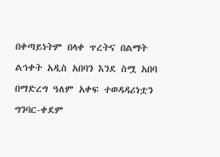በቀጣይነትም በላቀ ጥረትና በልማት ልኅቀት አዲስ አበባን እንደ ስሟ አበባ በማድረግ ዓለም አቀፍ ተወዳዳሪነቷን ግንባር-ቀደም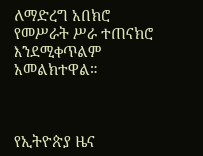ለማድረግ አበክሮ የመሥራት ሥራ ተጠናክሮ እንደሚቀጥልም አመልክተዋል።



የኢትዮጵያ ዜና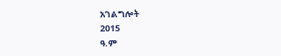አገልግሎት
2015
ዓ.ም